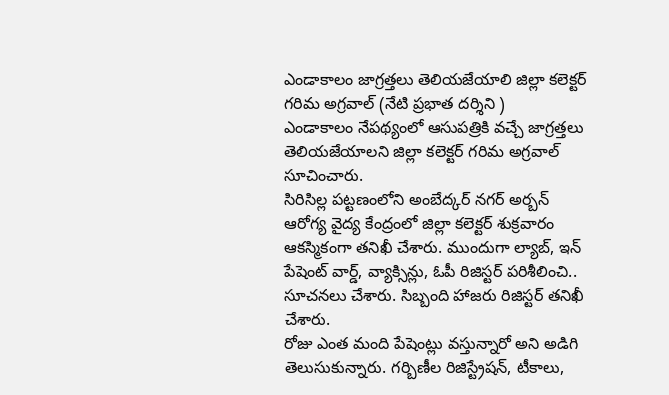ఎండాకాలం జాగ్రత్తలు తెలియజేయాలి జిల్లా కలెక్టర్ గరిమ అగ్రవాల్ (నేటి ప్రభాత దర్శిని )
ఎండాకాలం నేపథ్యంలో ఆసుపత్రికి వచ్చే జాగ్రత్తలు తెలియజేయాలని జిల్లా కలెక్టర్ గరిమ అగ్రవాల్ సూచించారు.
సిరిసిల్ల పట్టణంలోని అంబేద్కర్ నగర్ అర్బన్
ఆరోగ్య వైద్య కేంద్రంలో జిల్లా కలెక్టర్ శుక్రవారం ఆకస్మికంగా తనిఖీ చేశారు. ముందుగా ల్యాబ్, ఇన్ పేషెంట్ వార్డ్, వ్యాక్సిన్లు, ఓపీ రిజిస్టర్ పరిశీలించి.. సూచనలు చేశారు. సిబ్బంది హాజరు రిజిస్టర్ తనిఖీ చేశారు.
రోజు ఎంత మంది పేషెంట్లు వస్తున్నారో అని అడిగి తెలుసుకున్నారు. గర్బిణీల రిజిస్ట్రేషన్, టీకాలు,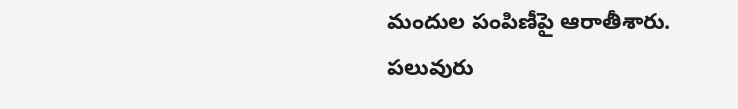మందుల పంపిణీపై ఆరాతీశారు. పలువురు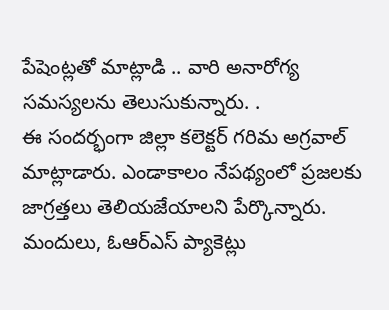పేషెంట్లతో మాట్లాడి .. వారి అనారోగ్య సమస్యలను తెలుసుకున్నారు. .
ఈ సందర్భంగా జిల్లా కలెక్టర్ గరిమ అగ్రవాల్ మాట్లాడారు. ఎండాకాలం నేపథ్యంలో ప్రజలకు జాగ్రత్తలు తెలియజేయాలని పేర్కొన్నారు. మందులు, ఓఆర్ఎస్ ప్యాకెట్లు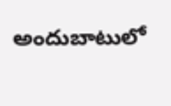అందుబాటులో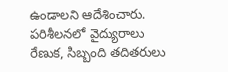ఉండాలని ఆదేశించారు.
పరిశీలనలో వైద్యురాలు రేణుక, సిబ్బంది తదితరులు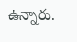ఉన్నారు.